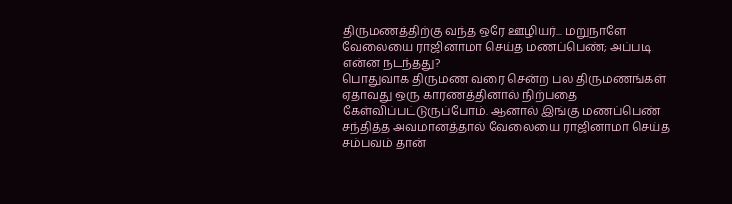திருமணத்திற்கு வந்த ஒரே ஊழியர்... மறுநாளே வேலையை ராஜினாமா செய்த மணப்பெண்; அப்படி என்ன நடந்தது?
பொதுவாக திருமண வரை சென்ற பல திருமணங்கள் ஏதாவது ஒரு காரணத்தினால் நிற்பதை கேள்விப்பட்டுருப்போம். ஆனால் இங்கு மணப்பெண் சந்தித்த அவமானத்தால் வேலையை ராஜினாமா செய்த சம்பவம் தான்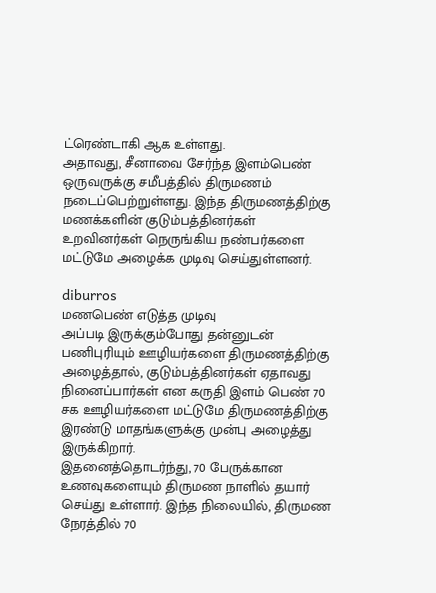ட்ரெண்டாகி ஆக உள்ளது.
அதாவது, சீனாவை சேர்ந்த இளம்பெண் ஒருவருக்கு சமீபத்தில் திருமணம் நடைப்பெற்றுள்ளது. இந்த திருமணத்திற்கு மணக்களின் குடும்பத்தினர்கள் உறவினர்கள் நெருங்கிய நண்பர்களை மட்டுமே அழைக்க முடிவு செய்துள்ளனர்.

diburros
மணபெண் எடுத்த முடிவு
அப்படி இருக்கும்போது தன்னுடன் பணிபுரியும் ஊழியர்களை திருமணத்திற்கு அழைத்தால், குடும்பத்தினர்கள் ஏதாவது நினைப்பார்கள் என கருதி இளம் பெண் 70 சக ஊழியர்களை மட்டுமே திருமணத்திற்கு இரண்டு மாதங்களுக்கு முன்பு அழைத்து இருக்கிறார்.
இதனைத்தொடர்ந்து, 70 பேருக்கான உணவுகளையும் திருமண நாளில் தயார் செய்து உள்ளார். இந்த நிலையில், திருமண நேரத்தில் 70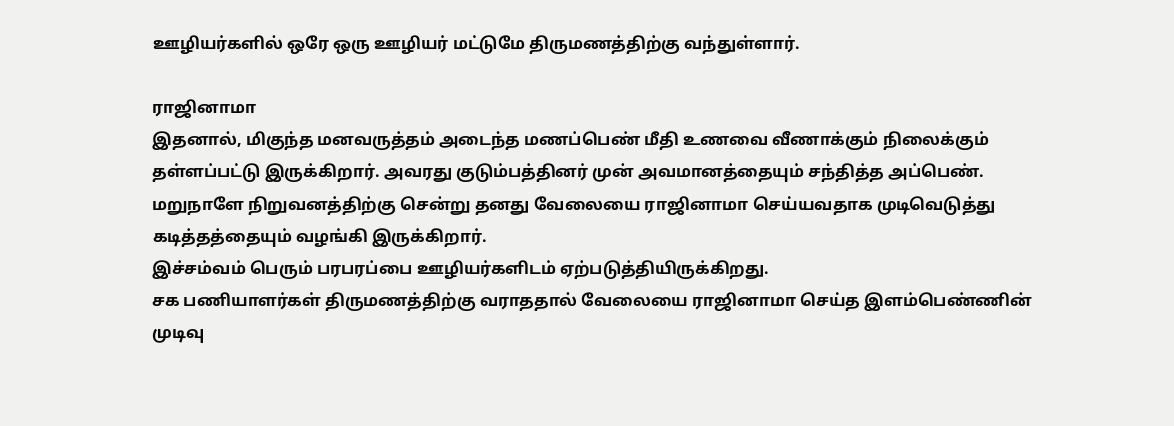ஊழியர்களில் ஒரே ஒரு ஊழியர் மட்டுமே திருமணத்திற்கு வந்துள்ளார்.

ராஜினாமா
இதனால், மிகுந்த மனவருத்தம் அடைந்த மணப்பெண் மீதி உணவை வீணாக்கும் நிலைக்கும் தள்ளப்பட்டு இருக்கிறார். அவரது குடும்பத்தினர் முன் அவமானத்தையும் சந்தித்த அப்பெண். மறுநாளே நிறுவனத்திற்கு சென்று தனது வேலையை ராஜினாமா செய்யவதாக முடிவெடுத்து கடித்தத்தையும் வழங்கி இருக்கிறார்.
இச்சம்வம் பெரும் பரபரப்பை ஊழியர்களிடம் ஏற்படுத்தியிருக்கிறது.
சக பணியாளர்கள் திருமணத்திற்கு வராததால் வேலையை ராஜினாமா செய்த இளம்பெண்ணின் முடிவு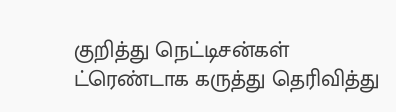குறித்து நெட்டிசன்கள் ட்ரெண்டாக கருத்து தெரிவித்து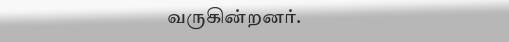வருகின்றனர்.